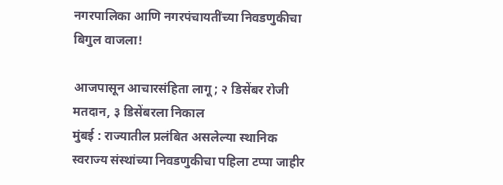नगरपालिका आणि नगरपंचायतींच्या निवडणुकीचा बिगुल वाजला!

आजपासून आचारसंहिता लागू; २ डिसेंबर रोजी मतदान, ३ डिसेंबरला निकाल
मुंबई : राज्यातील प्रलंबित असलेल्या स्थानिक स्वराज्य संस्थांच्या निवडणुकीचा पहिला टप्पा जाहीर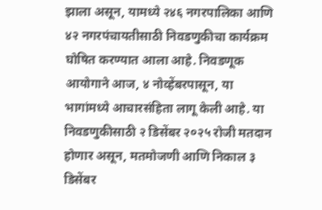झाला असून, यामध्ये २४६ नगरपालिका आणि ४२ नगरपंचायतीसाठी निवडणुकीचा कार्यक्रम घोषित करण्यात आला आहे. निवडणूक आयोगाने आज, ४ नोव्हेंबरपासून, या भागांमध्ये आचारसंहिता लागू केली आहे. या निवडणुकीसाठी २ डिसेंबर २०२५ रोजी मतदान होणार असून, मतमोजणी आणि निकाल ३ डिसेंबर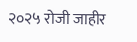२०२५ रोजी जाहीर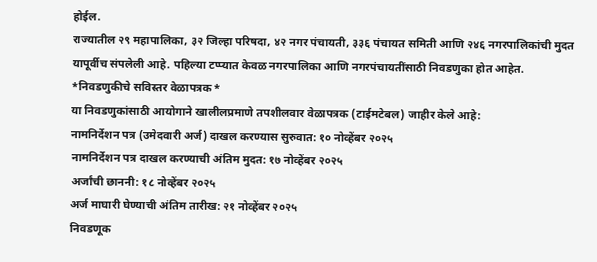होईल.
राज्यातील २९ महापालिका, ३२ जिल्हा परिषदा, ४२ नगर पंचायती, ३३६ पंचायत समिती आणि २४६ नगरपालिकांची मुदत यापूर्वीच संपलेली आहे. पहिल्या टप्प्यात केवळ नगरपालिका आणि नगरपंचायतींसाठी निवडणुका होत आहेत.
*निवडणुकीचे सविस्तर वेळापत्रक*
या निवडणुकांसाठी आयोगाने खालीलप्रमाणे तपशीलवार वेळापत्रक (टाईमटेबल) जाहीर केले आहे:
नामनिर्देशन पत्र (उमेदवारी अर्ज) दाखल करण्यास सुरुवात: १० नोव्हेंबर २०२५
नामनिर्देशन पत्र दाखल करण्याची अंतिम मुदत: १७ नोव्हेंबर २०२५
अर्जांची छाननी: १८ नोव्हेंबर २०२५
अर्ज माघारी घेण्याची अंतिम तारीख: २१ नोव्हेंबर २०२५
निवडणूक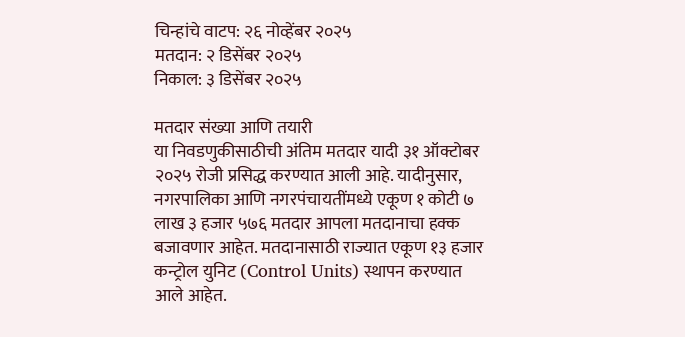चिन्हांचे वाटप: २६ नोव्हेंबर २०२५
मतदान: २ डिसेंबर २०२५
निकाल: ३ डिसेंबर २०२५

मतदार संख्या आणि तयारी
या निवडणुकीसाठीची अंतिम मतदार यादी ३१ ऑक्टोबर २०२५ रोजी प्रसिद्ध करण्यात आली आहे. यादीनुसार, नगरपालिका आणि नगरपंचायतींमध्ये एकूण १ कोटी ७ लाख ३ हजार ५७६ मतदार आपला मतदानाचा हक्क बजावणार आहेत. मतदानासाठी राज्यात एकूण १३ हजार कन्ट्रोल युनिट (Control Units) स्थापन करण्यात आले आहेत.